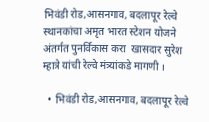भिवंडी रोड,आसनगाव, बदलापूर रेल्वे स्थानकांचा अमृत भारत स्टेशन योजने अंतर्गत पुनर्विकास करा  खासदार सुरेश म्हात्रे यांची रेल्वे मंत्र्यांकडे मागणी ।

  • भिवंडी रोड,आसनगाव, बदलापूर रेल्वे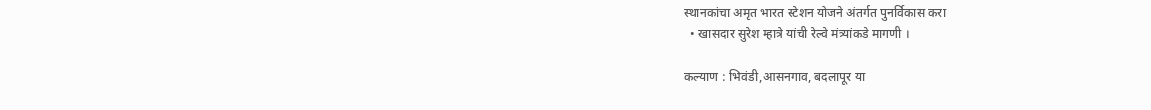स्थानकांचा अमृत भारत स्टेशन योजने अंतर्गत पुनर्विकास करा
  • खासदार सुरेश म्हात्रे यांची रेल्वे मंत्र्यांकडे मागणी ।

कल्याण : भिवंडी,आसनगाव, बदलापूर या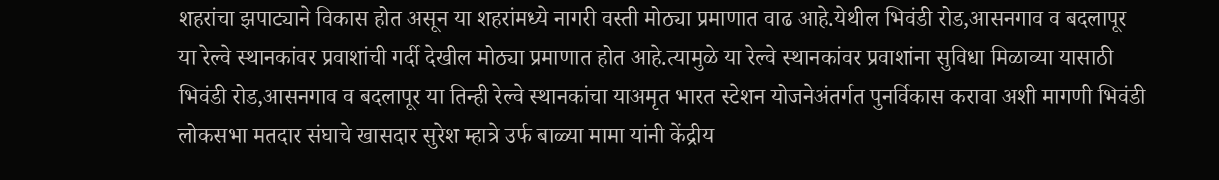शहरांचा झपाट्याने विकास होत असून या शहरांमध्ये नागरी वस्ती मोठ्या प्रमाणात वाढ आहे.येथील भिवंडी रोड,आसनगाव व बदलापूर या रेल्वे स्थानकांवर प्रवाशांची गर्दी देखील मोठ्या प्रमाणात होत आहे.त्यामुळे या रेल्वे स्थानकांवर प्रवाशांना सुविधा मिळाव्या यासाठी भिवंडी रोड,आसनगाव व बदलापूर या तिन्ही रेल्वे स्थानकांचा याअमृत भारत स्टेशन योजनेअंतर्गत पुनर्विकास करावा अशी मागणी भिवंडी लोकसभा मतदार संघाचे खासदार सुरेश म्हात्रे उर्फ बाळ्या मामा यांनी केंद्रीय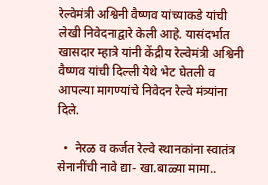रेल्वेमंत्री अश्विनी वैष्णव यांच्याकडे यांची लेखी निवेदनाद्वारे केली आहे. यासंदर्भात खासदार म्हात्रे यांनी केंद्रीय रेल्वेमंत्री अश्विनी वैष्णव यांची दिल्ली येथे भेट घेतली व आपल्या मागण्यांचे निवेदन रेल्वे मंत्र्यांना दिले.

  •  नेरळ व कर्जत रेल्वे स्थानकांना स्वातंत्र सेनानींची नावे द्या- खा.बाळ्या मामा..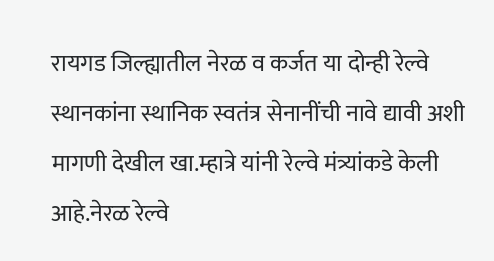रायगड जिल्ह्यातील नेरळ व कर्जत या दोन्ही रेल्वे स्थानकांना स्थानिक स्वतंत्र सेनानींची नावे द्यावी अशी मागणी देखील खा.म्हात्रे यांनी रेल्वे मंत्र्यांकडे केली आहे.नेरळ रेल्वे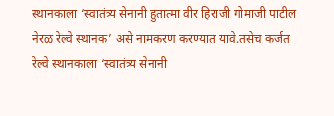स्थानकाला ‘स्वातंत्र्य सेनानी हुतात्मा वीर हिराजी गोमाजी पाटील नेरळ रेल्वे स्थानक’ असे नामकरण करण्यात यावे.तसेच कर्जत रेल्वे स्थानकाला ‘स्वातंत्र्य सेनानी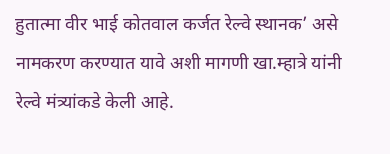हुतात्मा वीर भाई कोतवाल कर्जत रेल्वे स्थानक’ असे नामकरण करण्यात यावे अशी मागणी खा.म्हात्रे यांनी रेल्वे मंत्र्यांकडे केली आहे.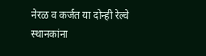नेरळ व कर्जत या दोन्ही रेल्वे स्थानकांना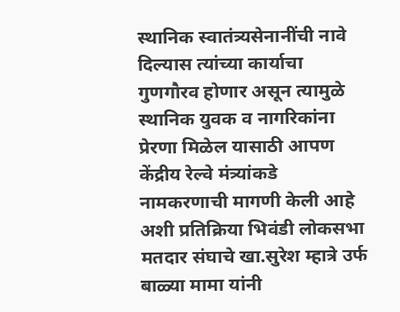स्थानिक स्वातंत्र्यसेनानींची नावे दिल्यास त्यांच्या कार्याचा गुणगौरव होणार असून त्यामुळे स्थानिक युवक व नागरिकांना प्रेरणा मिळेल यासाठी आपण केंद्रीय रेल्वे मंत्र्यांकडे नामकरणाची मागणी केली आहे अशी प्रतिक्रिया भिवंडी लोकसभा मतदार संघाचे खा.सुरेश म्हात्रे उर्फ बाळ्या मामा यांनी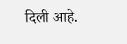दिली आहे.